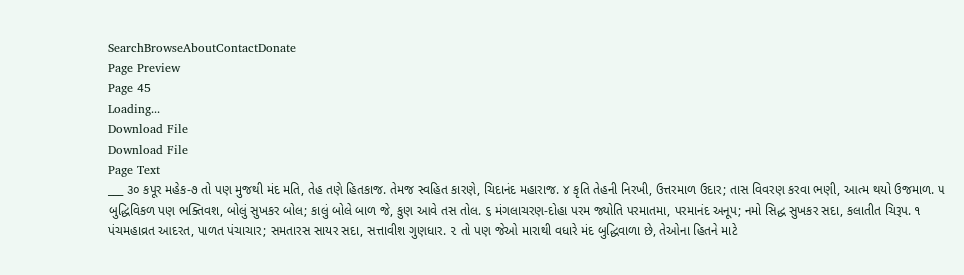SearchBrowseAboutContactDonate
Page Preview
Page 45
Loading...
Download File
Download File
Page Text
___ ૩૦ કપૂર મહેક-૭ તો પણ મુજથી મંદ મતિ, તેહ તણે હિતકાજ. તેમજ સ્વહિત કારણે, ચિદાનંદ મહારાજ. ૪ કૃતિ તેહની નિરખી, ઉત્તરમાળ ઉદાર; તાસ વિવરણ કરવા ભણી, આત્મ થયો ઉજમાળ. ૫ બુદ્ધિવિકળ પણ ભક્તિવશ, બોલું સુખકર બોલ; કાલું બોલે બાળ જે, કુણ આવે તસ તોલ. ૬ મંગલાચરણ-દોહા પરમ જ્યોતિ પરમાતમા, પરમાનંદ અનૂપ; નમો સિદ્ધ સુખકર સદા, કલાતીત ચિરૂપ. ૧ પંચમહાવ્રત આદરત, પાળત પંચાચાર; સમતારસ સાયર સદા, સત્તાવીશ ગુણધાર. ૨ તો પણ જેઓ મારાથી વધારે મંદ બુદ્ધિવાળા છે, તેઓના હિતને માટે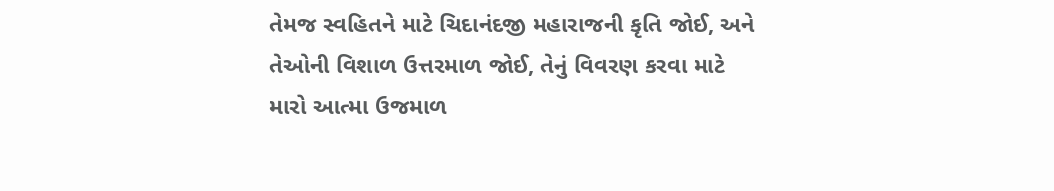તેમજ સ્વહિતને માટે ચિદાનંદજી મહારાજની કૃતિ જોઈ, અને તેઓની વિશાળ ઉત્તરમાળ જોઈ, તેનું વિવરણ કરવા માટે મારો આત્મા ઉજમાળ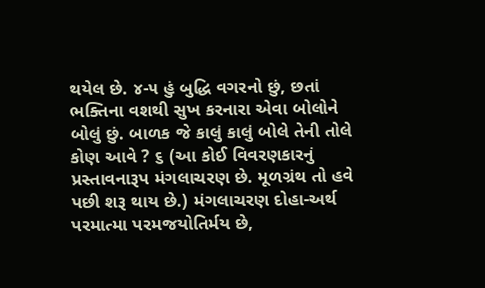થયેલ છે. ૪-૫ હું બુદ્ધિ વગરનો છું, છતાં ભક્તિના વશથી સુખ કરનારા એવા બોલોને બોલું છું. બાળક જે કાલું કાલું બોલે તેની તોલે કોણ આવે ? ૬ (આ કોઈ વિવરણકારનું પ્રસ્તાવનારૂપ મંગલાચરણ છે. મૂળગ્રંથ તો હવે પછી શરૂ થાય છે.) મંગલાચરણ દોહા-અર્થ પરમાત્મા પરમજયોતિર્મય છે,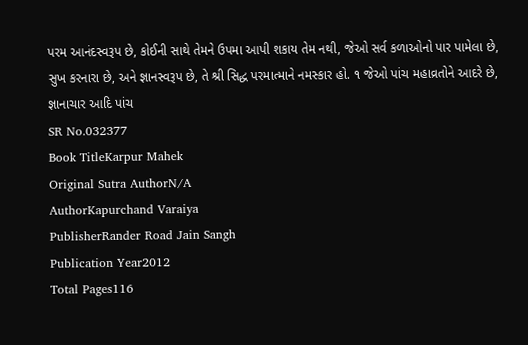પરમ આનંદસ્વરૂપ છે, કોઈની સાથે તેમને ઉપમા આપી શકાય તેમ નથી, જેઓ સર્વ કળાઓનો પાર પામેલા છે, સુખ કરનારા છે, અને જ્ઞાનસ્વરૂપ છે, તે શ્રી સિદ્ધ પરમાત્માને નમસ્કાર હો. ૧ જેઓ પાંચ મહાવ્રતોને આદરે છે, જ્ઞાનાચાર આદિ પાંચ
SR No.032377
Book TitleKarpur Mahek
Original Sutra AuthorN/A
AuthorKapurchand Varaiya
PublisherRander Road Jain Sangh
Publication Year2012
Total Pages116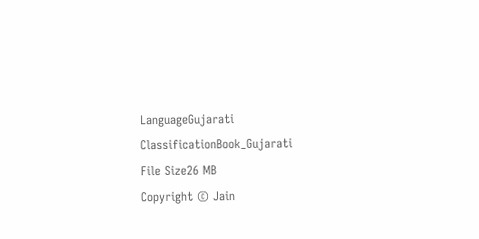LanguageGujarati
ClassificationBook_Gujarati
File Size26 MB
Copyright © Jain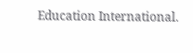Education International.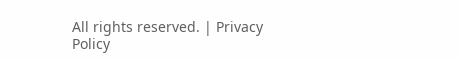All rights reserved. | Privacy Policy